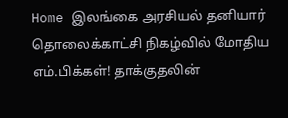Home இலங்கை அரசியல் தனியார் தொலைக்காட்சி நிகழ்வில் மோதிய எம்.பிக்கள்! தாக்குதலின்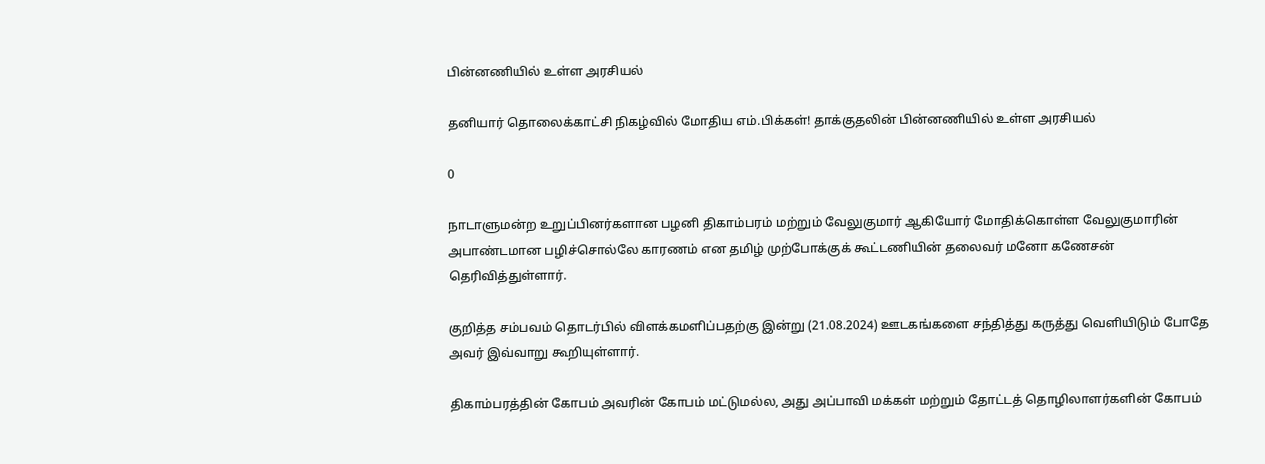பின்னணியில் உள்ள அரசியல்

தனியார் தொலைக்காட்சி நிகழ்வில் மோதிய எம்.பிக்கள்! தாக்குதலின் பின்னணியில் உள்ள அரசியல்

0

நாடாளுமன்ற உறுப்பினர்களான பழனி திகாம்பரம் மற்றும் வேலுகுமார் ஆகியோர் மோதிக்கொள்ள வேலுகுமாரின் அபாண்டமான பழிச்சொல்லே காரணம் என தமிழ் முற்போக்குக் கூட்டணியின் தலைவர் மனோ கணேசன் தெரிவித்துள்ளார்.

குறித்த சம்பவம் தொடர்பில் விளக்கமளிப்பதற்கு இன்று (21.08.2024) ஊடகங்களை சந்தித்து கருத்து வெளியிடும் போதே அவர் இவ்வாறு கூறியுள்ளார்.

திகாம்பரத்தின் கோபம் அவரின் கோபம் மட்டுமல்ல, அது அப்பாவி மக்கள் மற்றும் தோட்டத் தொழிலாளர்களின் கோபம்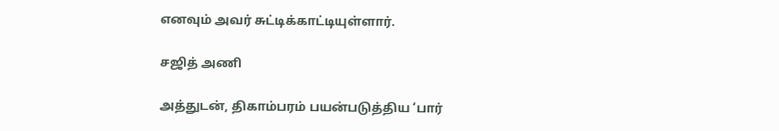எனவும் அவர் சுட்டிக்காட்டியுள்ளார்.

சஜித் அணி

அத்துடன், திகாம்பரம் பயன்படுத்திய ‘பார்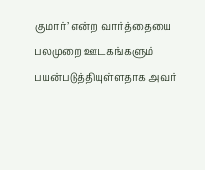குமார்’ என்ற வார்த்தையை பலமுறை ஊடகங்களும் பயன்படுத்தியுள்ளதாக அவர்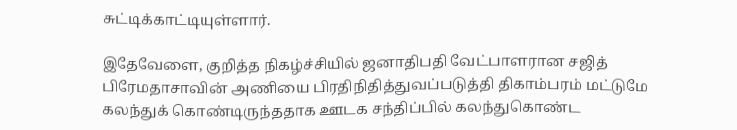சுட்டிக்காட்டியுள்ளார்.

இதேவேளை, குறித்த நிகழ்ச்சியில் ஜனாதிபதி வேட்பாளரான சஜித் பிரேமதாசாவின் அணியை பிரதிநிதித்துவப்படுத்தி திகாம்பரம் மட்டுமே கலந்துக் கொண்டிருந்ததாக ஊடக சந்திப்பில் கலந்துகொண்ட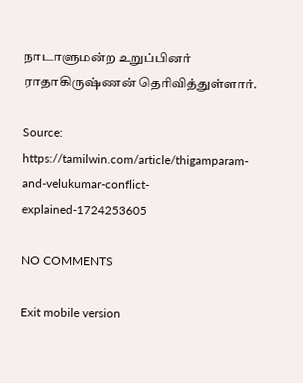நாடாளுமன்ற உறுப்பினர் ராதாகிருஷ்ணன் தெரிவித்துள்ளார்.

Source: https://tamilwin.com/article/thigamparam-and-velukumar-conflict-explained-1724253605

NO COMMENTS

Exit mobile version